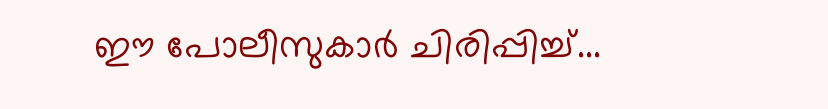ഈ പോലീസുകാർ ചിരിപ്പിച്ച്...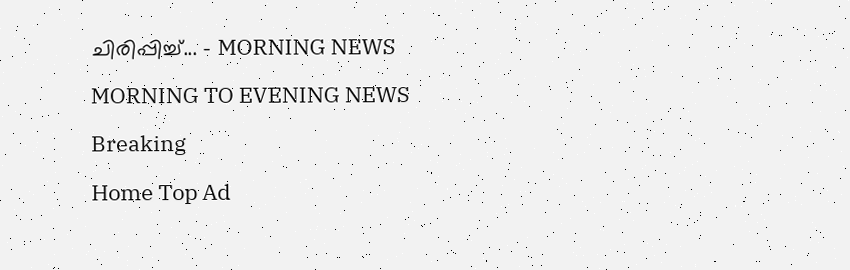ചിരിപ്പിച്ച്... - MORNING NEWS

MORNING TO EVENING NEWS

Breaking

Home Top Ad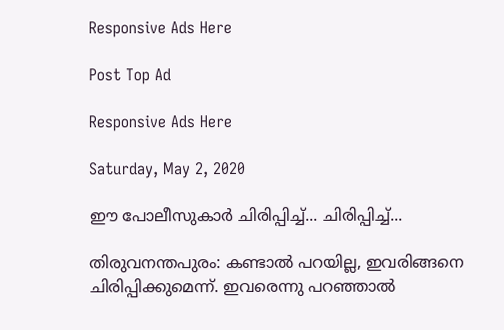Responsive Ads Here

Post Top Ad

Responsive Ads Here

Saturday, May 2, 2020

ഈ പോലീസുകാർ ചിരിപ്പിച്ച്... ചിരിപ്പിച്ച്...

തിരുവനന്തപുരം: കണ്ടാൽ പറയില്ല, ഇവരിങ്ങനെ ചിരിപ്പിക്കുമെന്ന്. ഇവരെന്നു പറഞ്ഞാൽ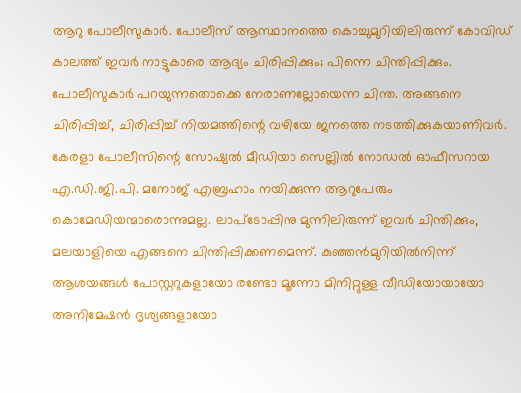ആറു പോലീസുകാർ. പോലീസ് ആസ്ഥാനത്തെ കൊച്ചുമുറിയിലിരുന്ന് കോവിഡ് കാലത്ത് ഇവർ നാട്ടുകാരെ ആദ്യം ചിരിപ്പിക്കും; പിന്നെ ചിന്തിപ്പിക്കും. പോലീസുകാർ പറയുന്നതൊക്കെ നേരാണല്ലോയെന്ന ചിന്ത. അങ്ങനെ ചിരിപ്പിച്ച്, ചിരിപ്പിച്ച് നിയമത്തിന്റെ വഴിയേ ജനത്തെ നടത്തിക്കുകയാണിവർ. കേരളാ പോലീസിന്റെ സോഷ്യൽ മീഡിയാ സെല്ലിൽ നോഡൽ ഓഫീസറായ എ.ഡി.ജി.പി. മനോജ് എബ്രഹാം നയിക്കുന്ന ആറുപേരും കൊമേഡിയന്മാരൊന്നുമല്ല. ലാപ്ടോപ്പിനു മുന്നിലിരുന്ന് ഇവർ ചിന്തിക്കും, മലയാളിയെ എങ്ങനെ ചിന്തിപ്പിക്കണമെന്ന്. കുഞ്ഞൻമുറിയിൽനിന്ന് ആശയങ്ങൾ പോസ്റ്ററുകളായോ രണ്ടോ മൂന്നോ മിനിറ്റുള്ള വീഡിയോയായോ അനിമേഷൻ ദൃശ്യങ്ങളായോ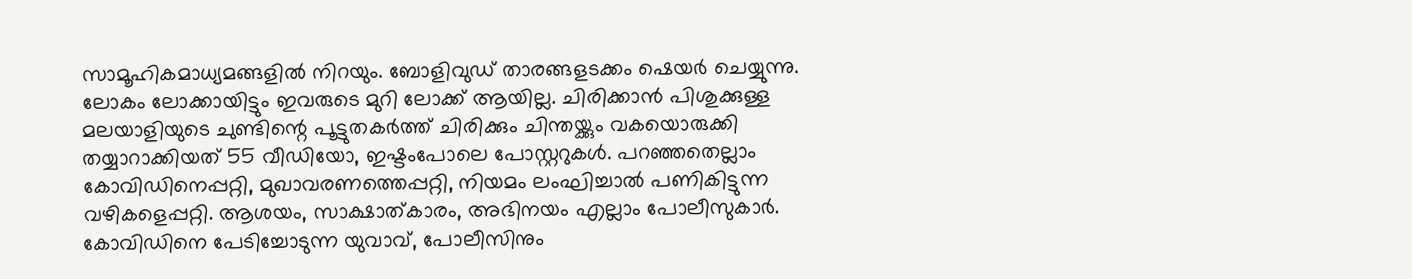സാമൂഹികമാധ്യമങ്ങളിൽ നിറയും. ബോളിവുഡ് താരങ്ങളടക്കം ഷെയർ ചെയ്യുന്നു. ലോകം ലോക്കായിട്ടും ഇവരുടെ മുറി ലോക്ക് ആയില്ല. ചിരിക്കാൻ പിശുക്കുള്ള മലയാളിയുടെ ചുണ്ടിന്റെ പൂട്ടുതകർത്ത് ചിരിക്കും ചിന്തയ്ക്കും വകയൊരുക്കി തയ്യാറാക്കിയത് 55 വീഡിയോ, ഇഷ്ടംപോലെ പോസ്റ്ററുകൾ. പറഞ്ഞതെല്ലാം കോവിഡിനെപ്പറ്റി, മുഖാവരണത്തെപ്പറ്റി, നിയമം ലംഘിച്ചാൽ പണികിട്ടുന്ന വഴികളെപ്പറ്റി. ആശയം, സാക്ഷാത്കാരം, അഭിനയം എല്ലാം പോലീസുകാർ. കോവിഡിനെ പേടിച്ചോടുന്ന യുവാവ്, പോലീസിനും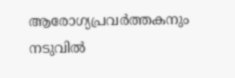ആരോഗ്യപ്രവർത്തകനും നടുവിൽ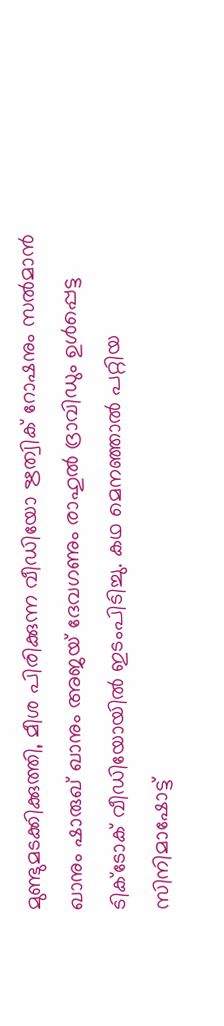മുണ്ടുമടക്കിക്കുത്തി, മീശ പിരിക്കുന്ന വീഡിയോ ഋത്വിക് റോഷനും സൽമാൻ ഖാനും ഷാരുഖ് ഖാനും അജയ് ദേവഗണും രാഹുൽ ദ്രാവിഡും ഉൾപ്പെട്ട ടിക്ടോക് വീഡിയോയിൽ ഇടംപിടിച്ചു. കഥ മെനഞ്ഞാൽ പറ്റിയ സിനിമാഷോട്ട്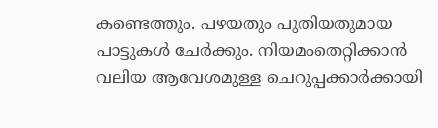കണ്ടെത്തും. പഴയതും പുതിയതുമായ പാട്ടുകൾ ചേർക്കും. നിയമംതെറ്റിക്കാൻ വലിയ ആവേശമുള്ള ചെറുപ്പക്കാർക്കായി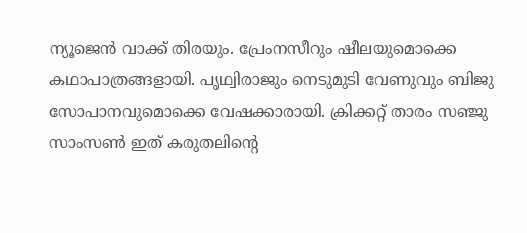ന്യൂജെൻ വാക്ക് തിരയും. പ്രേംനസീറും ഷീലയുമൊക്കെ കഥാപാത്രങ്ങളായി. പൃഥ്വിരാജും നെടുമുടി വേണുവും ബിജു സോപാനവുമൊക്കെ വേഷക്കാരായി. ക്രിക്കറ്റ് താരം സഞ്ജു സാംസൺ ഇത് കരുതലിന്റെ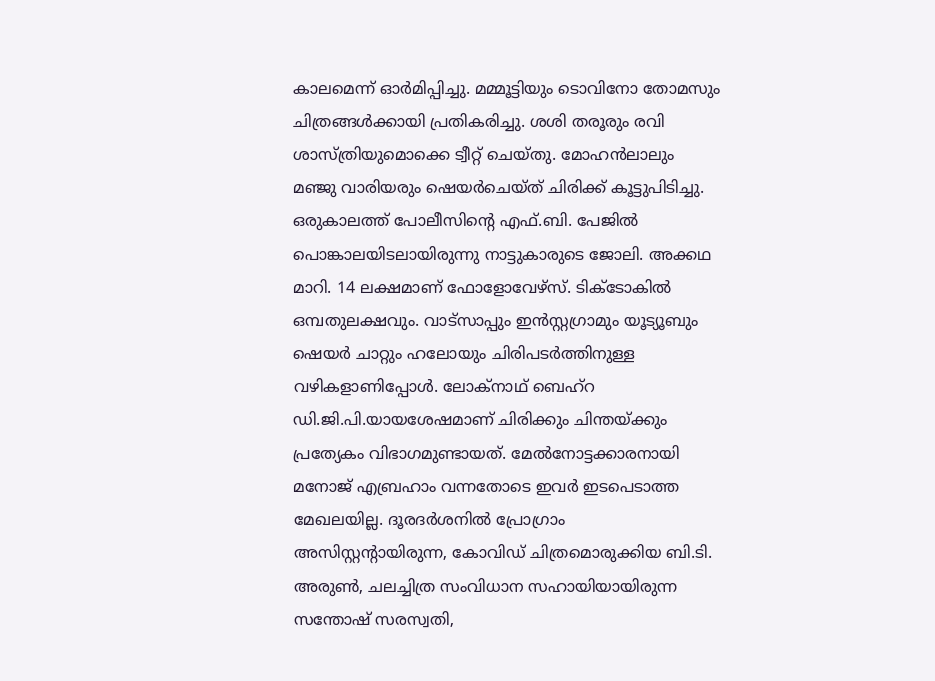കാലമെന്ന് ഓർമിപ്പിച്ചു. മമ്മൂട്ടിയും ടൊവിനോ തോമസും ചിത്രങ്ങൾക്കായി പ്രതികരിച്ചു. ശശി തരൂരും രവി ശാസ്ത്രിയുമൊക്കെ ട്വീറ്റ് ചെയ്തു. മോഹൻലാലും മഞ്ജു വാരിയരും ഷെയർചെയ്ത് ചിരിക്ക് കൂട്ടുപിടിച്ചു. ഒരുകാലത്ത് പോലീസിന്റെ എഫ്.ബി. പേജിൽ പൊങ്കാലയിടലായിരുന്നു നാട്ടുകാരുടെ ജോലി. അക്കഥ മാറി. 14 ലക്ഷമാണ് ഫോളോവേഴ്സ്. ടിക്ടോകിൽ ഒമ്പതുലക്ഷവും. വാട്സാപ്പും ഇൻസ്റ്റഗ്രാമും യൂട്യൂബും ഷെയർ ചാറ്റും ഹലോയും ചിരിപടർത്തിനുള്ള വഴികളാണിപ്പോൾ. ലോക്നാഥ് ബെഹ്റ ഡി.ജി.പി.യായശേഷമാണ് ചിരിക്കും ചിന്തയ്ക്കും പ്രത്യേകം വിഭാഗമുണ്ടായത്. മേൽനോട്ടക്കാരനായി മനോജ് എബ്രഹാം വന്നതോടെ ഇവർ ഇടപെടാത്ത മേഖലയില്ല. ദൂരദർശനിൽ പ്രോഗ്രാം അസിസ്റ്റന്റായിരുന്ന, കോവിഡ് ചിത്രമൊരുക്കിയ ബി.ടി. അരുൺ, ചലച്ചിത്ര സംവിധാന സഹായിയായിരുന്ന സന്തോഷ് സരസ്വതി,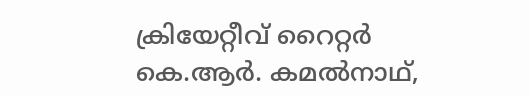ക്രിയേറ്റീവ് റൈറ്റർ കെ.ആർ. കമൽനാഥ്,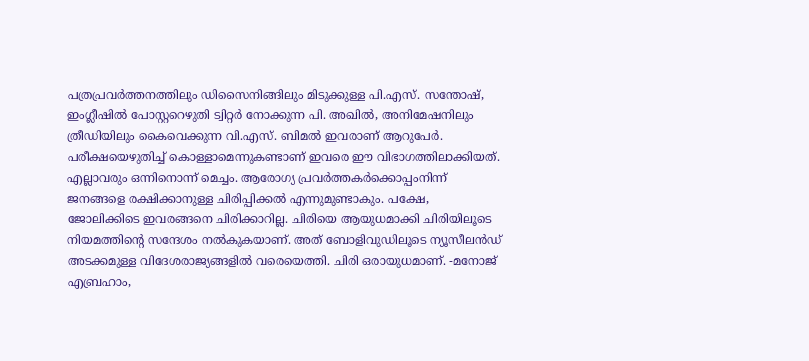പത്രപ്രവർത്തനത്തിലും ഡിസൈനിങ്ങിലും മിടുക്കുള്ള പി.എസ്. സന്തോഷ്, ഇംഗ്ലീഷിൽ പോസ്റ്ററെഴുതി ട്വിറ്റർ നോക്കുന്ന പി. അഖിൽ, അനിമേഷനിലും ത്രീഡിയിലും കൈവെക്കുന്ന വി.എസ്. ബിമൽ ഇവരാണ് ആറുപേർ. പരീക്ഷയെഴുതിച്ച് കൊള്ളാമെന്നുകണ്ടാണ് ഇവരെ ഈ വിഭാഗത്തിലാക്കിയത്. എല്ലാവരും ഒന്നിനൊന്ന് മെച്ചം. ആരോഗ്യ പ്രവർത്തകർക്കൊപ്പംനിന്ന് ജനങ്ങളെ രക്ഷിക്കാനുള്ള ചിരിപ്പിക്കൽ എന്നുമുണ്ടാകും. പക്ഷേ, ജോലിക്കിടെ ഇവരങ്ങനെ ചിരിക്കാറില്ല. ചിരിയെ ആയുധമാക്കി ചിരിയിലൂടെ നിയമത്തിന്റെ സന്ദേശം നൽകുകയാണ്. അത് ബോളിവുഡിലൂടെ ന്യൂസീലൻഡ് അടക്കമുള്ള വിദേശരാജ്യങ്ങളിൽ വരെയെത്തി. ചിരി ഒരായുധമാണ്. -മനോജ് എബ്രഹാം,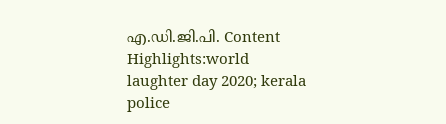എ.ഡി.ജി.പി. Content Highlights:world laughter day 2020; kerala police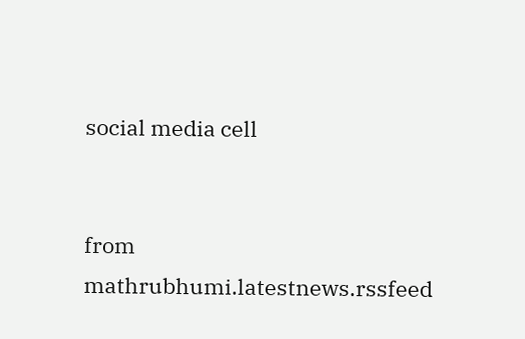social media cell


from mathrubhumi.latestnews.rssfeed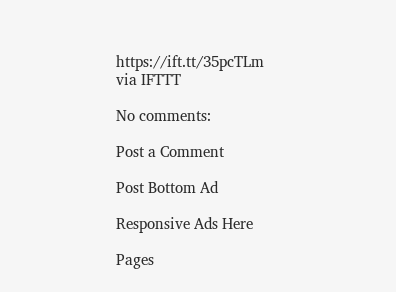https://ift.tt/35pcTLm
via IFTTT

No comments:

Post a Comment

Post Bottom Ad

Responsive Ads Here

Pages